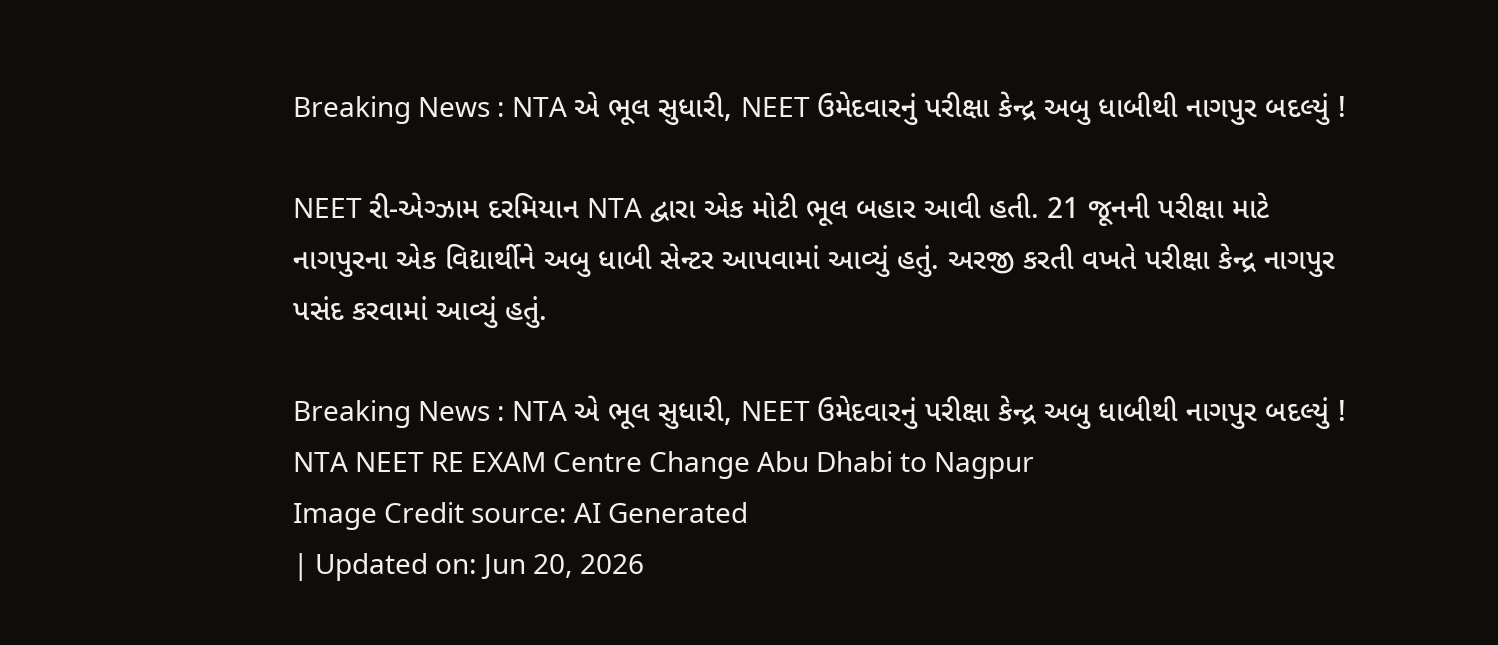Breaking News : NTA એ ભૂલ સુધારી, NEET ઉમેદવારનું પરીક્ષા કેન્દ્ર અબુ ધાબીથી નાગપુર બદલ્યું !

NEET રી-એગ્ઝામ દરમિયાન NTA દ્વારા એક મોટી ભૂલ બહાર આવી હતી. 21 જૂનની પરીક્ષા માટે નાગપુરના એક વિદ્યાર્થીને અબુ ધાબી સેન્ટર આપવામાં આવ્યું હતું. અરજી કરતી વખતે પરીક્ષા કેન્દ્ર નાગપુર પસંદ કરવામાં આવ્યું હતું.

Breaking News : NTA એ ભૂલ સુધારી, NEET ઉમેદવારનું પરીક્ષા કેન્દ્ર અબુ ધાબીથી નાગપુર બદલ્યું !
NTA NEET RE EXAM Centre Change Abu Dhabi to Nagpur
Image Credit source: AI Generated
| Updated on: Jun 20, 2026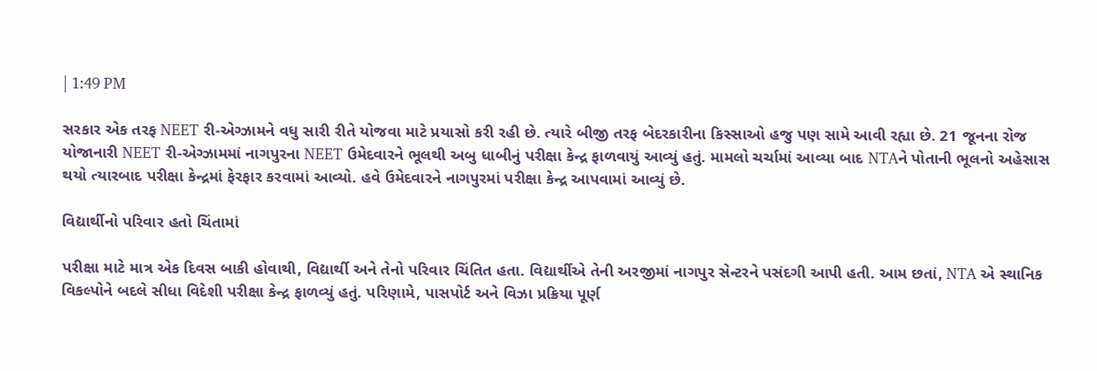| 1:49 PM

સરકાર એક તરફ NEET રી-એગ્ઝામને વધુ સારી રીતે યોજવા માટે પ્રયાસો કરી રહી છે. ત્યારે બીજી તરફ બેદરકારીના કિસ્સાઓ હજુ પણ સામે આવી રહ્યા છે. 21 જૂનના રોજ યોજાનારી NEET રી-એગ્ઝામમાં નાગપુરના NEET ઉમેદવારને ભૂલથી અબુ ધાબીનું પરીક્ષા કેન્દ્ર ફાળવાયું આવ્યું હતું. મામલો ચર્ચામાં આવ્યા બાદ NTAને પોતાની ભૂલનો અહેસાસ થયો ત્યારબાદ પરીક્ષા કેન્દ્રમાં ફેરફાર કરવામાં આવ્યો. હવે ઉમેદવારને નાગપુરમાં પરીક્ષા કેન્દ્ર આપવામાં આવ્યું છે.

વિદ્યાર્થીનો પરિવાર હતો ચિંતામાં

પરીક્ષા માટે માત્ર એક દિવસ બાકી હોવાથી, વિદ્યાર્થી અને તેનો પરિવાર ચિંતિત હતા. વિદ્યાર્થીએ તેની અરજીમાં નાગપુર સેન્ટરને પસંદગી આપી હતી. આમ છતાં, NTA એ સ્થાનિક વિકલ્પોને બદલે સીધા વિદેશી પરીક્ષા કેન્દ્ર ફાળવ્યું હતું. પરિણામે, પાસપોર્ટ અને વિઝા પ્રક્રિયા પૂર્ણ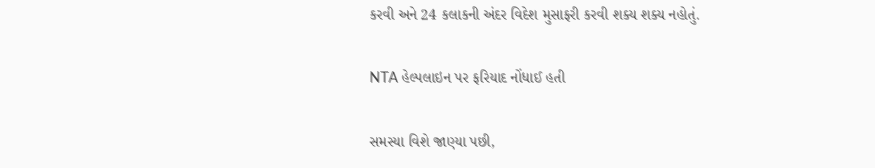કરવી અને 24 કલાકની અંદર વિદેશ મુસાફરી કરવી શક્ય શક્ય નહોતું.

NTA હેલ્પલાઇન પર ફરિયાદ નોંધાઈ હતી

સમસ્યા વિશે જાણ્યા પછી,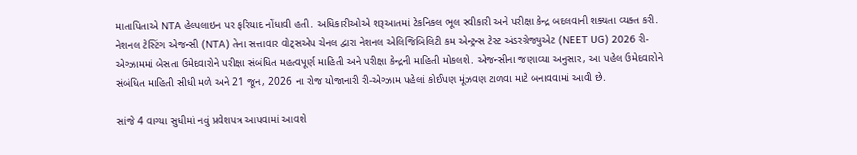માતાપિતાએ NTA હેલ્પલાઇન પર ફરિયાદ નોંધાવી હતી. અધિકારીઓએ શરૂઆતમાં ટેકનિકલ ભૂલ સ્વીકારી અને પરીક્ષા કેન્દ્ર બદલવાની શક્યતા વ્યક્ત કરી. નેશનલ ટેસ્ટિંગ એજન્સી (NTA) તેના સત્તાવાર વોટ્સએપ ચેનલ દ્વારા નેશનલ એલિજિબિલિટી કમ એન્ટ્રન્સ ટેસ્ટ અંડરગ્રેજ્યુએટ (NEET UG) 2026 રી-એગ્ઝામમાં બેસતા ઉમેદવારોને પરીક્ષા સંબંધિત મહત્વપૂર્ણ માહિતી અને પરીક્ષા કેન્દ્રની માહિતી મોકલશે. એજન્સીના જણાવ્યા અનુસાર, આ પહેલ ઉમેદવારોને સંબંધિત માહિતી સીધી મળે અને 21 જૂન, 2026 ના રોજ યોજાનારી રી-એગ્ઝામ પહેલાં કોઈપણ મૂંઝવણ ટાળવા માટે બનાવવામાં આવી છે.

સાંજે 4 વાગ્યા સુધીમાં નવું પ્રવેશપત્ર આપવામાં આવશે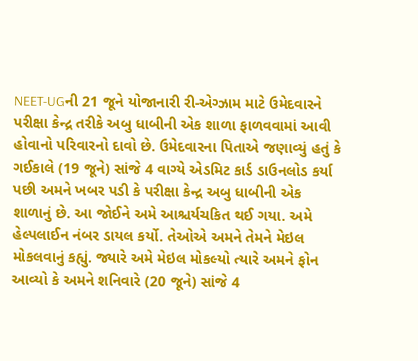NEET-UGની 21 જૂને યોજાનારી રી-એગ્ઝામ માટે ઉમેદવારને પરીક્ષા કેન્દ્ર તરીકે અબુ ધાબીની એક શાળા ફાળવવામાં આવી હોવાનો પરિવારનો દાવો છે. ઉમેદવારના પિતાએ જણાવ્યું હતું કે ગઈકાલે (19 જૂને) સાંજે 4 વાગ્યે એડમિટ કાર્ડ ડાઉનલોડ કર્યા પછી અમને ખબર પડી કે પરીક્ષા કેન્દ્ર અબુ ધાબીની એક શાળાનું છે. આ જોઈને અમે આશ્ચર્યચકિત થઈ ગયા. અમે હેલ્પલાઈન નંબર ડાયલ કર્યો. તેઓએ અમને તેમને મેઇલ મોકલવાનું કહ્યું. જ્યારે અમે મેઇલ મોકલ્યો ત્યારે અમને ફોન આવ્યો કે અમને શનિવારે (20 જૂને) સાંજે 4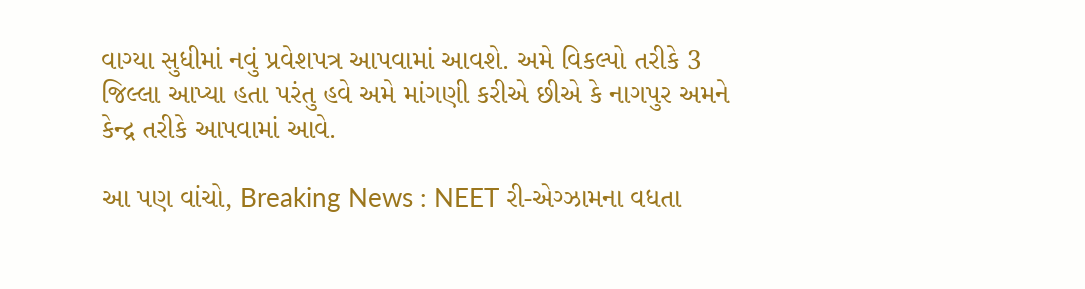વાગ્યા સુધીમાં નવું પ્રવેશપત્ર આપવામાં આવશે. અમે વિકલ્પો તરીકે 3 જિલ્લા આપ્યા હતા પરંતુ હવે અમે માંગણી કરીએ છીએ કે નાગપુર અમને કેન્દ્ર તરીકે આપવામાં આવે.

આ પણ વાંચો, Breaking News : NEET રી-એગ્ઝામના વધતા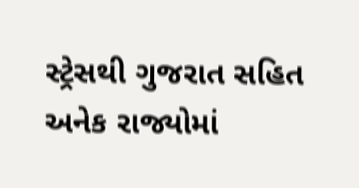સ્ટ્રેસથી ગુજરાત સહિત અનેક રાજ્યોમાં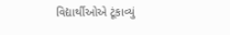વિદ્યાર્થીઓએ ટૂંકાવ્યું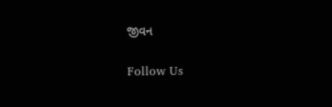જીવન

Follow Us